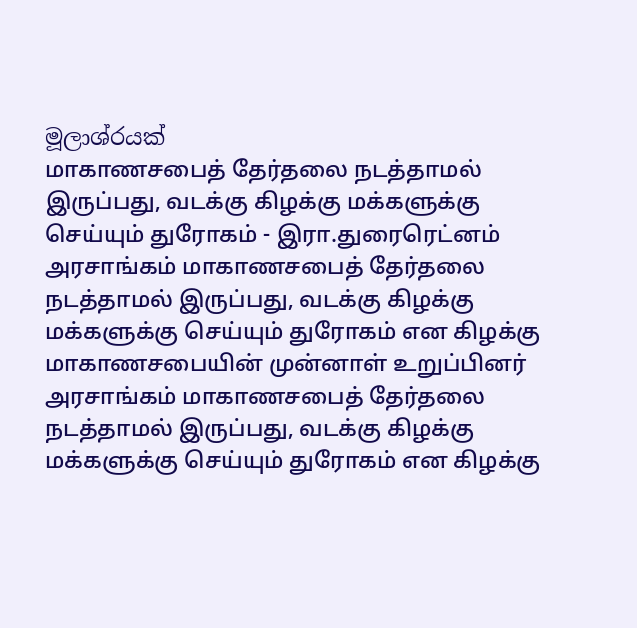මූලාශ්රයක්
மாகாணசபைத் தேர்தலை நடத்தாமல் இருப்பது, வடக்கு கிழக்கு மக்களுக்கு செய்யும் துரோகம் - இரா.துரைரெட்னம்
அரசாங்கம் மாகாணசபைத் தேர்தலை நடத்தாமல் இருப்பது, வடக்கு கிழக்கு மக்களுக்கு செய்யும் துரோகம் என கிழக்கு மாகாணசபையின் முன்னாள் உறுப்பினர்
அரசாங்கம் மாகாணசபைத் தேர்தலை நடத்தாமல் இருப்பது, வடக்கு கிழக்கு மக்களுக்கு செய்யும் துரோகம் என கிழக்கு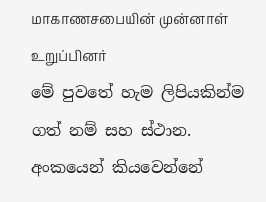மாகாணசபையின் முன்னாள் உறுப்பினர்
මේ පුවතේ හැම ලිපියකින්ම ගත් නම් සහ ස්ථාන. අංකයෙන් කියවෙන්නේ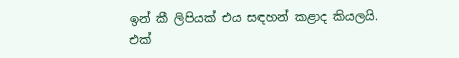ඉන් කී ලිපියක් එය සඳහන් කළාද කියලයි.
එක්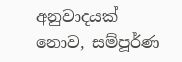අනුවාදයක් නොව, සම්පූර්ණ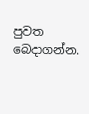පුවත බෙදාගන්න.